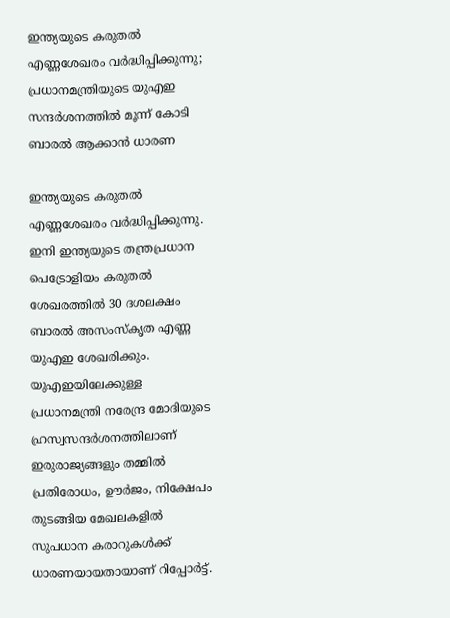ഇന്ത്യയുടെ കരുതൽ എണ്ണശേഖരം വർദ്ധിപ്പിക്കുന്നു; പ്രധാനമന്ത്രിയുടെ യുഎഇ സന്ദർശനത്തിൽ മൂന്ന് കോടി ബാരൽ ആക്കാൻ ധാരണ

ഇന്ത്യയുടെ കരുതൽ എണ്ണശേഖരം വർദ്ധിപ്പിക്കുന്നു. ഇനി ഇന്ത്യയുടെ തന്ത്രപ്രധാന പെട്രോളിയം കരുതൽ ശേഖരത്തിൽ 30 ദശലക്ഷം ബാരൽ അസംസ്കൃത എണ്ണ യുഎഇ ശേഖരിക്കും. യുഎഇയിലേക്കുള്ള പ്രധാനമന്ത്രി നരേന്ദ്ര മോദിയുടെ ഹ്രസ്വസന്ദർശനത്തിലാണ് ഇരുരാജ്യങ്ങളും തമ്മിൽ  പ്രതിരോധം, ഊർജം, നിക്ഷേപം തുടങ്ങിയ മേഖലകളിൽ സുപധാന കരാറുകൾക്ക് ധാരണയായതായാണ് റിപ്പോർട്ട്.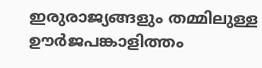ഇരുരാജ്യങ്ങളും തമ്മിലുള്ള ഊർജപങ്കാളിത്തം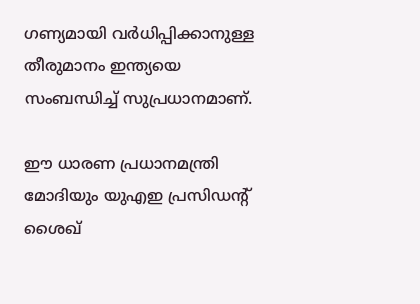ഗണ്യമായി വർധിപ്പിക്കാനുള്ള തീരുമാനം ഇന്ത്യയെ സംബന്ധിച്ച് സുപ്രധാനമാണ്.

ഈ ധാരണ പ്രധാനമന്ത്രി മോദിയും യുഎഇ പ്രസിഡന്റ് ശൈഖ്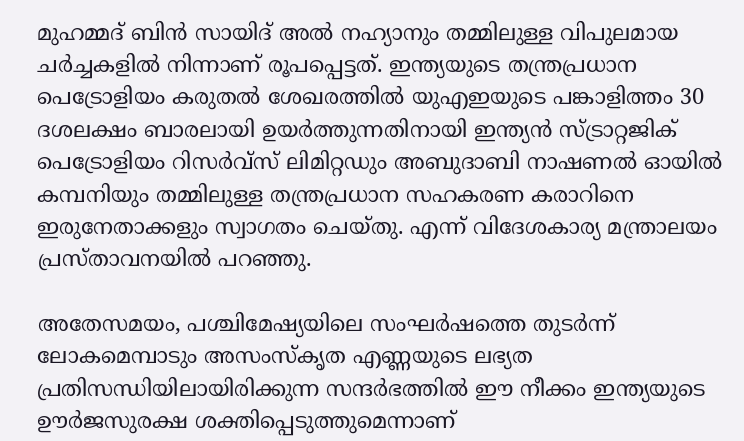മുഹമ്മദ് ബിൻ സായിദ് അൽ നഹ്യാനും തമ്മിലുള്ള വിപുലമായ ചർച്ചകളിൽ നിന്നാണ് രൂപപ്പെട്ടത്. ഇന്ത്യയുടെ തന്ത്രപ്രധാന പെട്രോളിയം കരുതൽ ശേഖരത്തിൽ യുഎഇയുടെ പങ്കാളിത്തം 30 ദശലക്ഷം ബാരലായി ഉയർത്തുന്നതിനായി ഇന്ത്യൻ സ്ട്രാറ്റജിക് പെട്രോളിയം റിസർവ്സ് ലിമിറ്റഡും അബുദാബി നാഷണൽ ഓയിൽ കമ്പനിയും തമ്മിലുള്ള തന്ത്രപ്രധാന സഹകരണ കരാറിനെ ഇരുനേതാക്കളും സ്വാഗതം ചെയ്‌തു. എന്ന് വിദേശകാര്യ മന്ത്രാലയം പ്രസ്താവനയിൽ പറഞ്ഞു.

അതേസമയം, പശ്ചിമേഷ്യയിലെ സംഘർഷത്തെ തുടർന്ന് ലോകമെമ്പാടും അസംസ്കൃത എണ്ണയുടെ ലഭ്യത പ്രതിസന്ധിയിലായിരിക്കുന്ന സന്ദർഭത്തിൽ ഈ നീക്കം ഇന്ത്യയുടെ ഊർജസുരക്ഷ ശക്തിപ്പെടുത്തുമെന്നാണ്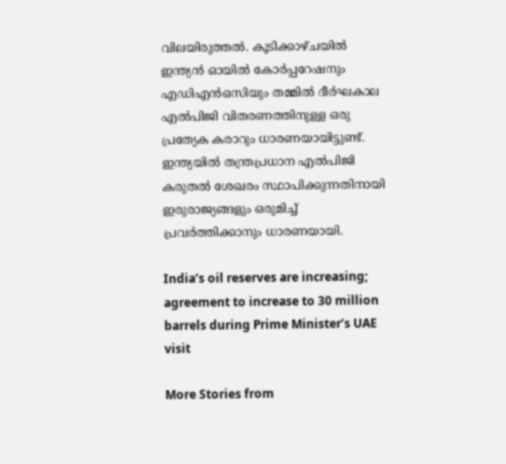വിലയിരുത്തൽ. കൂടിക്കാഴ്ചയിൽ ഇന്ത്യൻ ഓയിൽ കോർപ്പറേഷനും എഡിഎൻഒസിയും തമ്മിൽ ദീർഘകാല എൽപിജി വിതരണത്തിനുള്ള ഒരു പ്രത്യേക കരാറും ധാരണയായിട്ടുണ്ട്. ഇന്ത്യയിൽ തന്ത്രപ്രധാന എൽപിജി കരുതൽ ശേഖരം സ്ഥാപിക്കുന്നതിനായി ഇരുരാജ്യങ്ങളും ഒരുമിച്ച് പ്രവർത്തിക്കാനും ധാരണയായി.

India’s oil reserves are increasing; agreement to increase to 30 million barrels during Prime Minister’s UAE visit

More Stories from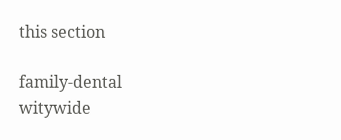this section

family-dental
witywide